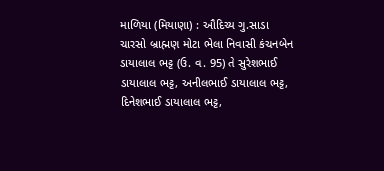માળિયા (મિયાણા) : ઔદિચ્ય ગુ.સાડા ચારસો બ્રાહ્મણ મોટા ભેલા નિવાસી કંચનબેન ડાયાલાલ ભટ્ટ (ઉ. વ. 95) તે સુરેશભાઈ ડાયાલાલ ભટ્ટ, અનીલભાઈ ડાયાલાલ ભટ્ટ, દિનેશભાઈ ડાયાલાલ ભટ્ટ,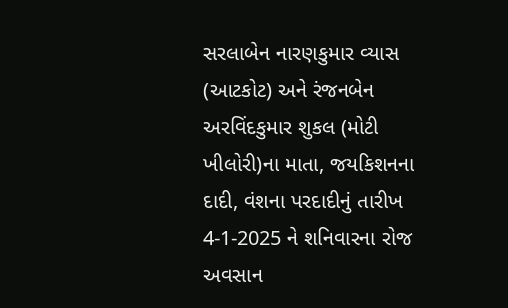સરલાબેન નારણકુમાર વ્યાસ (આટકોટ) અને રંજનબેન અરવિંદકુમાર શુકલ (મોટી ખીલોરી)ના માતા, જયકિશનના દાદી, વંશના પરદાદીનું તારીખ 4-1-2025 ને શનિવારના રોજ અવસાન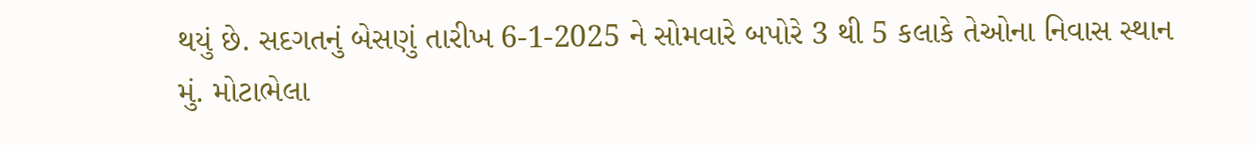થયું છે. સદગતનું બેસણું તારીખ 6-1-2025 ને સોમવારે બપોરે 3 થી 5 કલાકે તેઓના નિવાસ સ્થાન મું. મોટાભેલા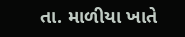તા. માળીયા ખાતે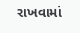રાખવામાં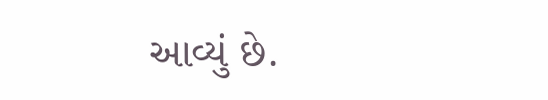આવ્યું છે.